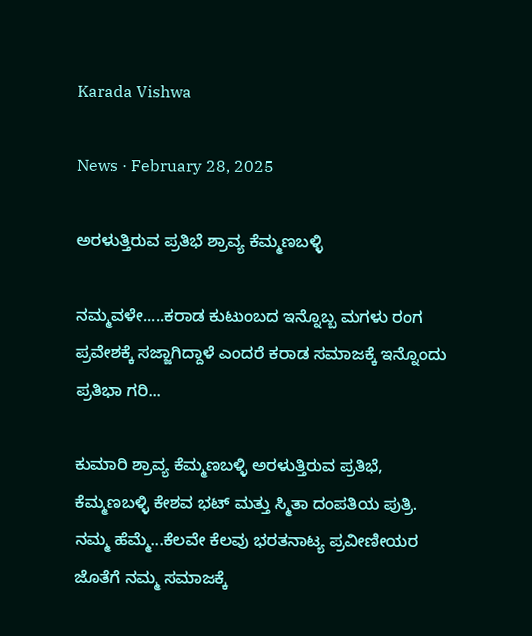Karada Vishwa

News · February 28, 2025

ಅರಳುತ್ತಿರುವ ಪ್ರತಿಭೆ ಶ್ರಾವ್ಯ ಕೆಮ್ಮಣಬಳ್ಳಿ

ನಮ್ಮವಳೇ.....ಕರಾಡ ಕುಟುಂಬದ ಇನ್ನೊಬ್ಬ ಮಗಳು ರಂಗ ಪ್ರವೇಶಕ್ಕೆ ಸಜ್ಜಾಗಿದ್ದಾಳೆ ಎಂದರೆ ಕರಾಡ ಸಮಾಜಕ್ಕೆ ಇನ್ನೊಂದು ಪ್ರತಿಭಾ ಗರಿ...

ಕುಮಾರಿ ಶ್ರಾವ್ಯ ಕೆಮ್ಮಣಬಳ್ಳಿ ಅರಳುತ್ತಿರುವ ಪ್ರತಿಭೆ, ಕೆಮ್ಮಣಬಳ್ಳಿ ಕೇಶವ ಭಟ್ ಮತ್ತು ಸ್ಮಿತಾ ದಂಪತಿಯ ಪುತ್ರಿ. ನಮ್ಮ ಹೆಮ್ಮೆ...ಕೆಲವೇ ಕೆಲವು ಭರತನಾಟ್ಯ ಪ್ರವೀಣೀಯರ ಜೊತೆಗೆ ನಮ್ಮ ಸಮಾಜಕ್ಕೆ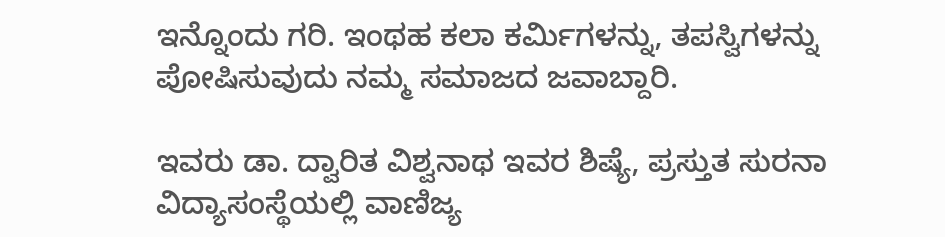ಇನ್ನೊಂದು ಗರಿ. ಇಂಥಹ ಕಲಾ ಕರ್ಮಿಗಳನ್ನು, ತಪಸ್ವಿಗಳನ್ನು ಪೋಷಿಸುವುದು ನಮ್ಮ ಸಮಾಜದ ಜವಾಬ್ದಾರಿ.

ಇವರು ಡಾ. ದ್ವಾರಿತ ವಿಶ್ವನಾಥ ಇವರ ಶಿಷ್ಯೆ, ಪ್ರಸ್ತುತ ಸುರನಾ ವಿದ್ಯಾಸಂಸ್ಥೆಯಲ್ಲಿ ವಾಣಿಜ್ಯ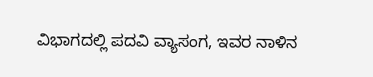ವಿಭಾಗದಲ್ಲಿ ಪದವಿ ವ್ಯಾಸಂಗ, ಇವರ ನಾಳಿನ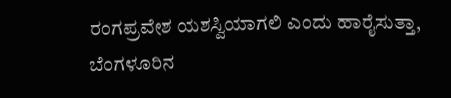ರಂಗಪ್ರವೇಶ ಯಶಸ್ವಿಯಾಗಲಿ ಎಂದು ಹಾರೈಸುತ್ತಾ, ಬೆಂಗಳೂರಿನ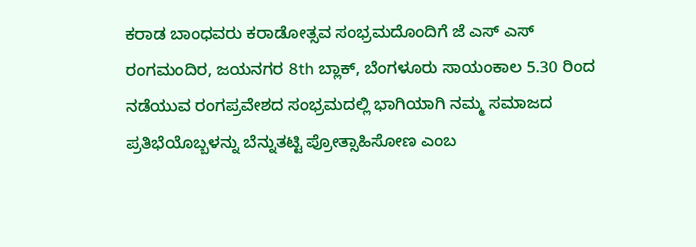ಕರಾಡ ಬಾಂಧವರು ಕರಾಡೋತ್ಸವ ಸಂಭ್ರಮದೊಂದಿಗೆ ಜೆ ಎಸ್ ಎಸ್ ರಂಗಮಂದಿರ, ಜಯನಗರ 8th ಬ್ಲಾಕ್, ಬೆಂಗಳೂರು ಸಾಯಂಕಾಲ 5.30 ರಿಂದ ನಡೆಯುವ ರಂಗಪ್ರವೇಶದ ಸಂಭ್ರಮದಲ್ಲಿ ಭಾಗಿಯಾಗಿ ನಮ್ಮ ಸಮಾಜದ ಪ್ರತಿಭೆಯೊಬ್ಬಳನ್ನು ಬೆನ್ನುತಟ್ಟಿ ಪ್ರೋತ್ಸಾಹಿಸೋಣ ಎಂಬ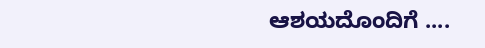ಆಶಯದೊಂದಿಗೆ ....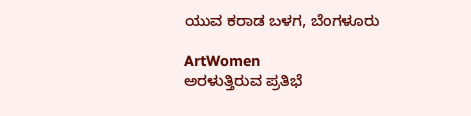ಯುವ ಕರಾಡ ಬಳಗ, ಬೆಂಗಳೂರು

ArtWomen
ಅರಳುತ್ತಿರುವ ಪ್ರತಿಭೆ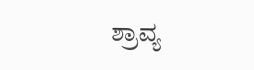ಶ್ರಾವ್ಯ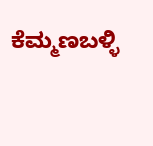ಕೆಮ್ಮಣಬಳ್ಳಿ